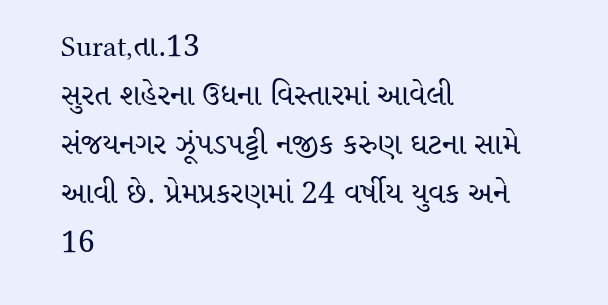Surat,તા.13
સુરત શહેરના ઉધના વિસ્તારમાં આવેલી સંજયનગર ઝૂંપડપટ્ટી નજીક કરુણ ઘટના સામે આવી છે. પ્રેમપ્રકરણમાં 24 વર્ષીય યુવક અને 16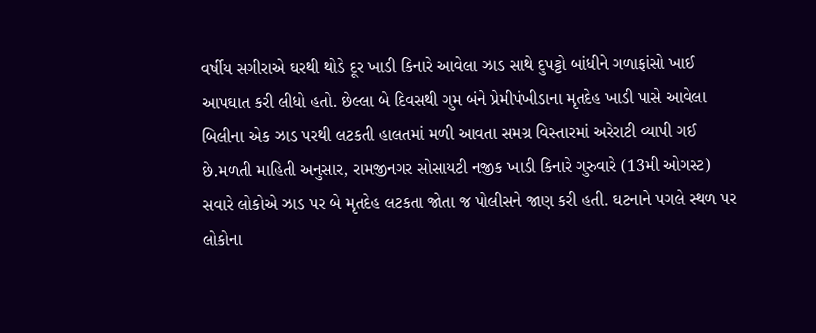વર્ષીય સગીરાએ ઘરથી થોડે દૂર ખાડી કિનારે આવેલા ઝાડ સાથે દુપટ્ટો બાંધીને ગળાફાંસો ખાઈ આપઘાત કરી લીધો હતો. છેલ્લા બે દિવસથી ગુમ બંને પ્રેમીપંખીડાના મૃતદેહ ખાડી પાસે આવેલા બિલીના એક ઝાડ પરથી લટકતી હાલતમાં મળી આવતા સમગ્ર વિસ્તારમાં અરેરાટી વ્યાપી ગઈ છે.મળતી માહિતી અનુસાર, રામજીનગર સોસાયટી નજીક ખાડી કિનારે ગુરુવારે (13મી ઓગસ્ટ) સવારે લોકોએ ઝાડ પર બે મૃતદેહ લટકતા જોતા જ પોલીસને જાણ કરી હતી. ઘટનાને પગલે સ્થળ પર લોકોના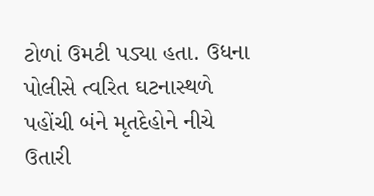ટોળાં ઉમટી પડ્યા હતા. ઉધના પોલીસે ત્વરિત ઘટનાસ્થળે પહોંચી બંને મૃતદેહોને નીચે ઉતારી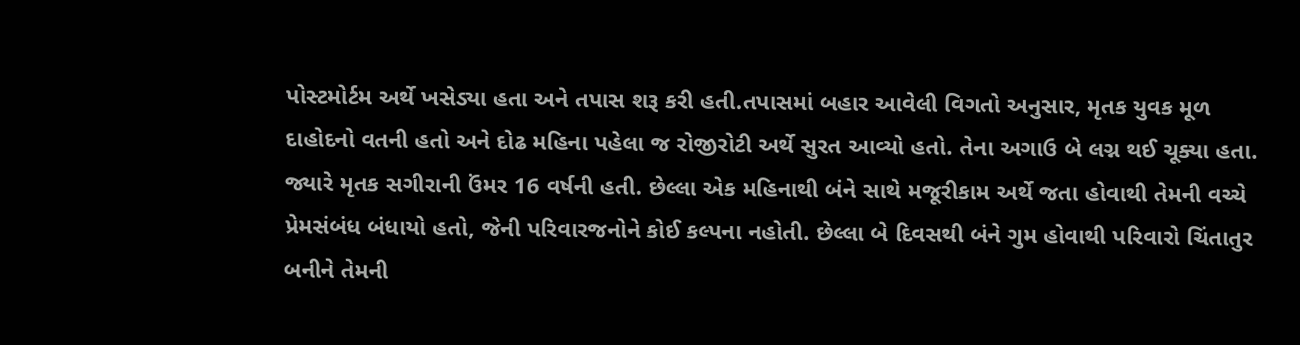પોસ્ટમોર્ટમ અર્થે ખસેડ્યા હતા અને તપાસ શરૂ કરી હતી.તપાસમાં બહાર આવેલી વિગતો અનુસાર, મૃતક યુવક મૂળ દાહોદનો વતની હતો અને દોઢ મહિના પહેલા જ રોજીરોટી અર્થે સુરત આવ્યો હતો. તેના અગાઉ બે લગ્ન થઈ ચૂક્યા હતા. જ્યારે મૃતક સગીરાની ઉંમર 16 વર્ષની હતી. છેલ્લા એક મહિનાથી બંને સાથે મજૂરીકામ અર્થે જતા હોવાથી તેમની વચ્ચે પ્રેમસંબંધ બંધાયો હતો, જેની પરિવારજનોને કોઈ કલ્પના નહોતી. છેલ્લા બે દિવસથી બંને ગુમ હોવાથી પરિવારો ચિંતાતુર બનીને તેમની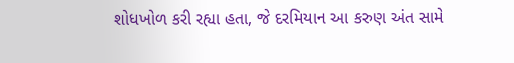શોધખોળ કરી રહ્યા હતા, જે દરમિયાન આ કરુણ અંત સામે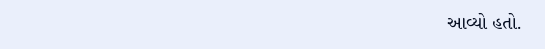આવ્યો હતો.